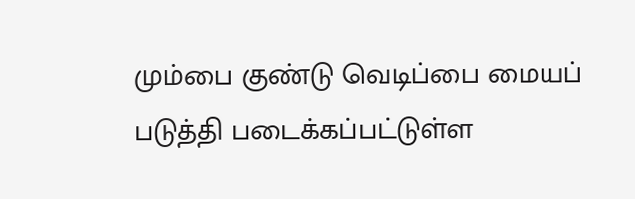மும்பை குண்டு வெடிப்பை மையப் படுத்தி படைக்கப்பட்டுள்ள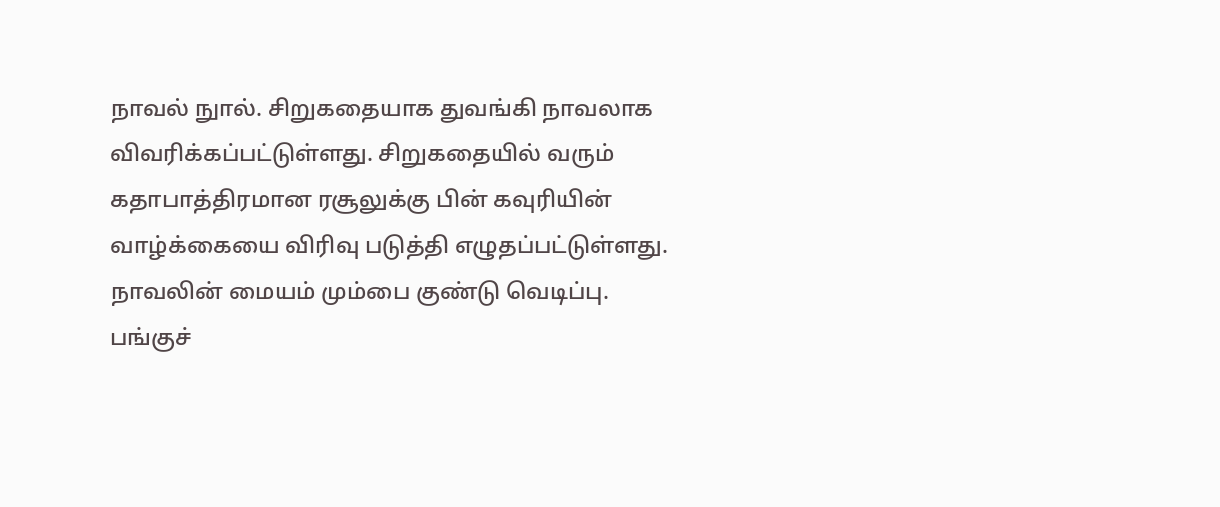நாவல் நுால். சிறுகதையாக துவங்கி நாவலாக விவரிக்கப்பட்டுள்ளது. சிறுகதையில் வரும் கதாபாத்திரமான ரசூலுக்கு பின் கவுரியின் வாழ்க்கையை விரிவு படுத்தி எழுதப்பட்டுள்ளது. நாவலின் மையம் மும்பை குண்டு வெடிப்பு. பங்குச்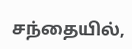சந்தையில்,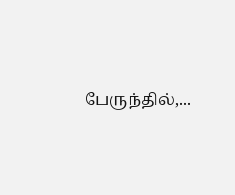பேருந்தில்,...